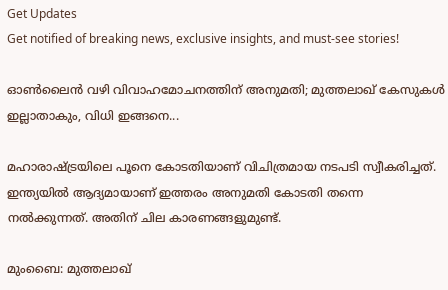Get Updates
Get notified of breaking news, exclusive insights, and must-see stories!

ഓണ്‍ലൈന്‍ വഴി വിവാഹമോചനത്തിന് അനുമതി; മുത്തലാഖ് കേസുകള്‍ ഇല്ലാതാകും, വിധി ഇങ്ങനെ...

മഹാരാഷ്ട്രയിലെ പൂനെ കോടതിയാണ് വിചിത്രമായ നടപടി സ്വീകരിച്ചത്. ഇന്ത്യയില്‍ ആദ്യമായാണ് ഇത്തരം അനുമതി കോടതി തന്നെ നല്‍ക്കുന്നത്. അതിന് ചില കാരണങ്ങളുമുണ്ട്.

മുംബൈ: മുത്തലാഖ്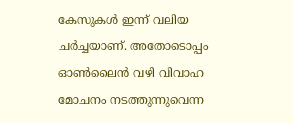കേസുകള്‍ ഇന്ന് വലിയ ചര്‍ച്ചയാണ്. അതോടൊപ്പം ഓണ്‍ലൈന്‍ വഴി വിവാഹ മോചനം നടത്തുന്നുവെന്ന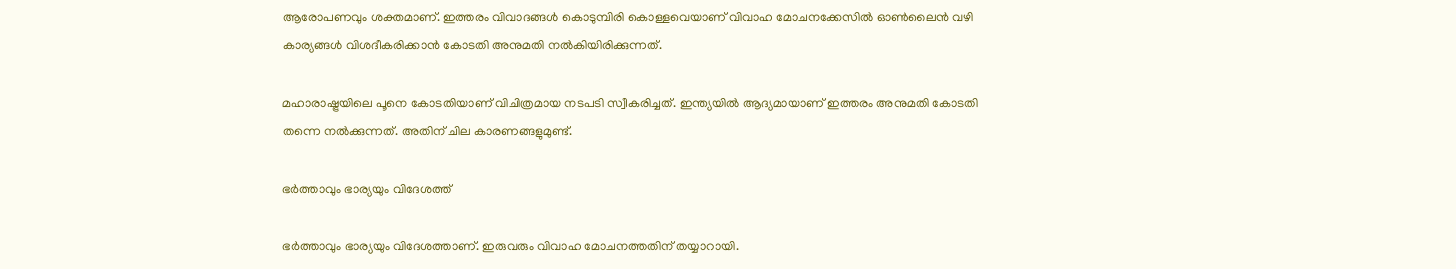ആരോപണവും ശക്തമാണ്. ഇത്തരം വിവാദങ്ങള്‍ കൊടുമ്പിരി കൊള്ളവെയാണ് വിവാഹ മോചനക്കേസില്‍ ഓണ്‍ലൈന്‍ വഴി കാര്യങ്ങള്‍ വിശദീകരിക്കാന്‍ കോടതി അനുമതി നല്‍കിയിരിക്കുന്നത്.

മഹാരാഷ്ട്രയിലെ പൂനെ കോടതിയാണ് വിചിത്രമായ നടപടി സ്വീകരിച്ചത്. ഇന്ത്യയില്‍ ആദ്യമായാണ് ഇത്തരം അനുമതി കോടതി തന്നെ നല്‍ക്കുന്നത്. അതിന് ചില കാരണങ്ങളുമുണ്ട്.

ഭര്‍ത്താവും ഭാര്യയും വിദേശത്ത്

ഭര്‍ത്താവും ഭാര്യയും വിദേശത്താണ്. ഇരുവരും വിവാഹ മോചനത്തതിന് തയ്യാറായി.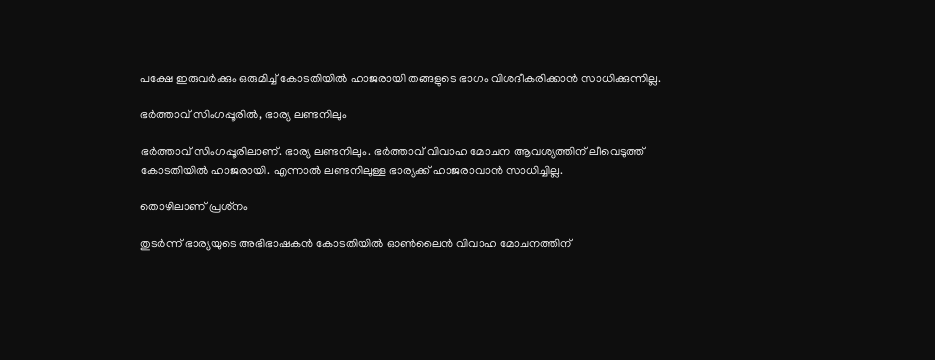പക്ഷേ ഇരുവര്‍ക്കും ഒരുമിച്ച് കോടതിയില്‍ ഹാജരായി തങ്ങളുടെ ഭാഗം വിശദീകരിക്കാന്‍ സാധിക്കുന്നില്ല.

ഭര്‍ത്താവ് സിംഗപ്പൂരില്‍, ഭാര്യ ലണ്ടനിലും

ഭര്‍ത്താവ് സിംഗപ്പൂരിലാണ്. ഭാര്യ ലണ്ടനിലും. ഭര്‍ത്താവ് വിവാഹ മോചന ആവശ്യത്തിന് ലീവെടുത്ത് കോടതിയില്‍ ഹാജരായി. എന്നാല്‍ ലണ്ടനിലുള്ള ഭാര്യക്ക് ഹാജരാവാന്‍ സാധിച്ചില്ല.

തൊഴിലാണ് പ്രശ്‌നം

തുടര്‍ന്ന് ഭാര്യയുടെ അഭിഭാഷകന്‍ കോടതിയില്‍ ഓണ്‍ലൈന്‍ വിവാഹ മോചനത്തിന്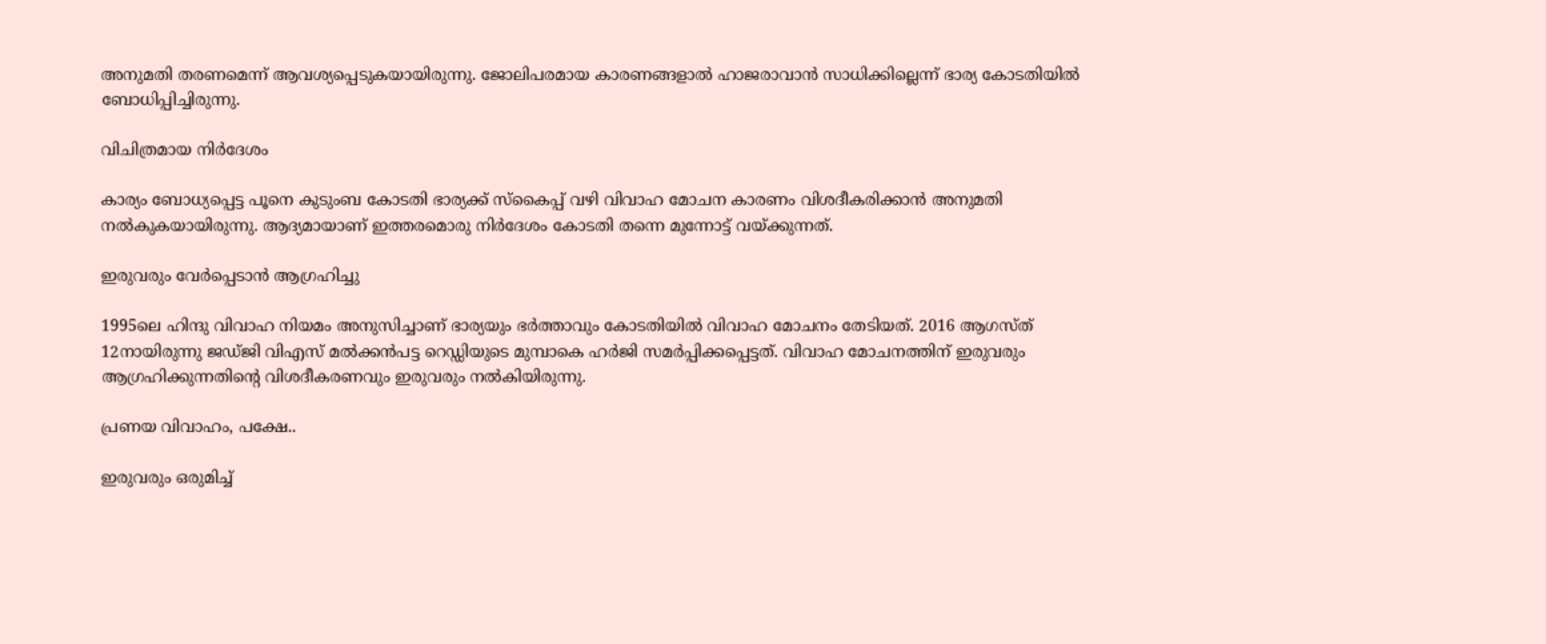അനുമതി തരണമെന്ന് ആവശ്യപ്പെടുകയായിരുന്നു. ജോലിപരമായ കാരണങ്ങളാല്‍ ഹാജരാവാന്‍ സാധിക്കില്ലെന്ന് ഭാര്യ കോടതിയില്‍ ബോധിപ്പിച്ചിരുന്നു.

വിചിത്രമായ നിര്‍ദേശം

കാര്യം ബോധ്യപ്പെട്ട പൂനെ കുടുംബ കോടതി ഭാര്യക്ക് സ്‌കൈപ്പ് വഴി വിവാഹ മോചന കാരണം വിശദീകരിക്കാന്‍ അനുമതി നല്‍കുകയായിരുന്നു. ആദ്യമായാണ് ഇത്തരമൊരു നിര്‍ദേശം കോടതി തന്നെ മുന്നോട്ട് വയ്ക്കുന്നത്.

ഇരുവരും വേര്‍പ്പെടാന്‍ ആഗ്രഹിച്ചു

1995ലെ ഹിന്ദു വിവാഹ നിയമം അനുസിച്ചാണ് ഭാര്യയും ഭര്‍ത്താവും കോടതിയില്‍ വിവാഹ മോചനം തേടിയത്. 2016 ആഗസ്ത് 12നായിരുന്നു ജഡ്ജി വിഎസ് മല്‍ക്കന്‍പട്ട റെഡ്ഡിയുടെ മുമ്പാകെ ഹര്‍ജി സമര്‍പ്പിക്കപ്പെട്ടത്. വിവാഹ മോചനത്തിന് ഇരുവരും ആഗ്രഹിക്കുന്നതിന്റെ വിശദീകരണവും ഇരുവരും നല്‍കിയിരുന്നു.

പ്രണയ വിവാഹം, പക്ഷേ..

ഇരുവരും ഒരുമിച്ച്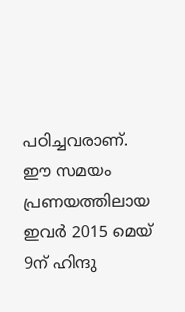പഠിച്ചവരാണ്. ഈ സമയം പ്രണയത്തിലായ ഇവര്‍ 2015 മെയ് 9ന് ഹിന്ദു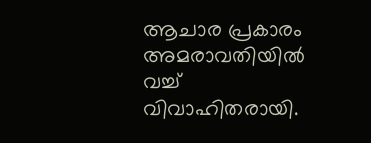ആചാര പ്രകാരം അമരാവതിയില്‍ വച്ച് വിവാഹിതരായി.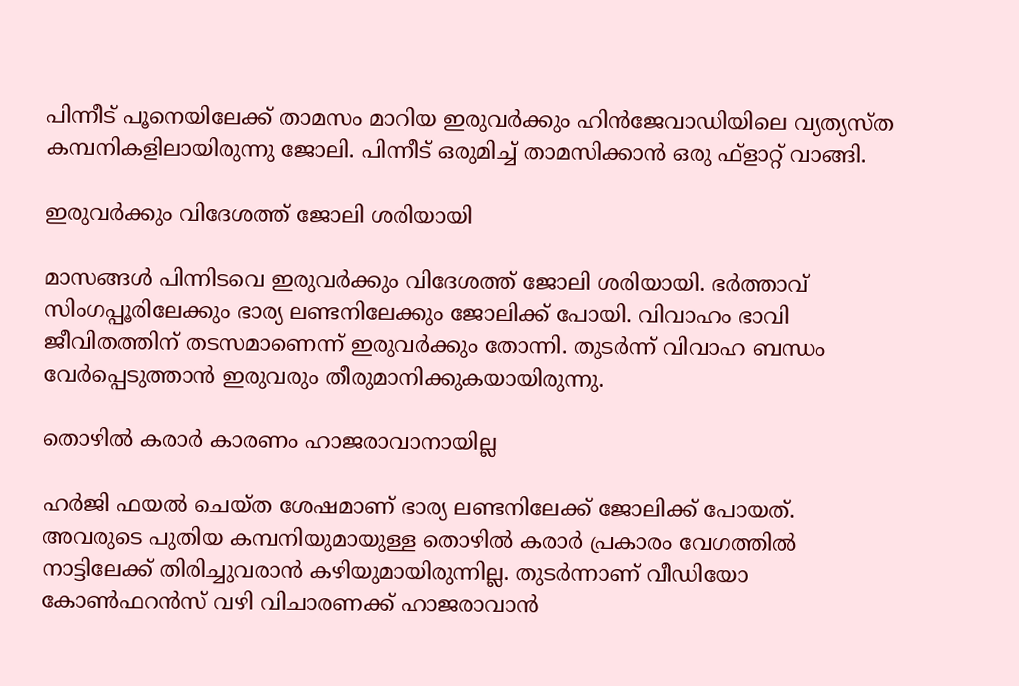പിന്നീട് പൂനെയിലേക്ക് താമസം മാറിയ ഇരുവര്‍ക്കും ഹിന്‍ജേവാഡിയിലെ വ്യത്യസ്ത കമ്പനികളിലായിരുന്നു ജോലി. പിന്നീട് ഒരുമിച്ച് താമസിക്കാന്‍ ഒരു ഫ്‌ളാറ്റ് വാങ്ങി.

ഇരുവര്‍ക്കും വിദേശത്ത് ജോലി ശരിയായി

മാസങ്ങള്‍ പിന്നിടവെ ഇരുവര്‍ക്കും വിദേശത്ത് ജോലി ശരിയായി. ഭര്‍ത്താവ് സിംഗപ്പൂരിലേക്കും ഭാര്യ ലണ്ടനിലേക്കും ജോലിക്ക് പോയി. വിവാഹം ഭാവി ജീവിതത്തിന് തടസമാണെന്ന് ഇരുവര്‍ക്കും തോന്നി. തുടര്‍ന്ന് വിവാഹ ബന്ധം വേര്‍പ്പെടുത്താന്‍ ഇരുവരും തീരുമാനിക്കുകയായിരുന്നു.

തൊഴില്‍ കരാര്‍ കാരണം ഹാജരാവാനായില്ല

ഹര്‍ജി ഫയല്‍ ചെയ്ത ശേഷമാണ് ഭാര്യ ലണ്ടനിലേക്ക് ജോലിക്ക് പോയത്. അവരുടെ പുതിയ കമ്പനിയുമായുള്ള തൊഴില്‍ കരാര്‍ പ്രകാരം വേഗത്തില്‍ നാട്ടിലേക്ക് തിരിച്ചുവരാന്‍ കഴിയുമായിരുന്നില്ല. തുടര്‍ന്നാണ് വീഡിയോ കോണ്‍ഫറന്‍സ് വഴി വിചാരണക്ക് ഹാജരാവാന്‍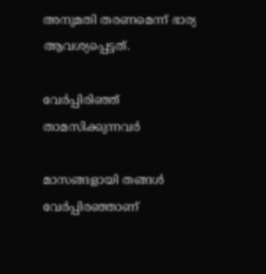അനുമതി തരണമെന്ന് ഭാര്യ ആവശ്യപ്പെട്ടത്.

വേര്‍പ്പിരിഞ്ഞ് താമസിക്കുന്നവര്‍

മാസങ്ങളായി തങ്ങള്‍ വേര്‍പ്പിരഞ്ഞാണ്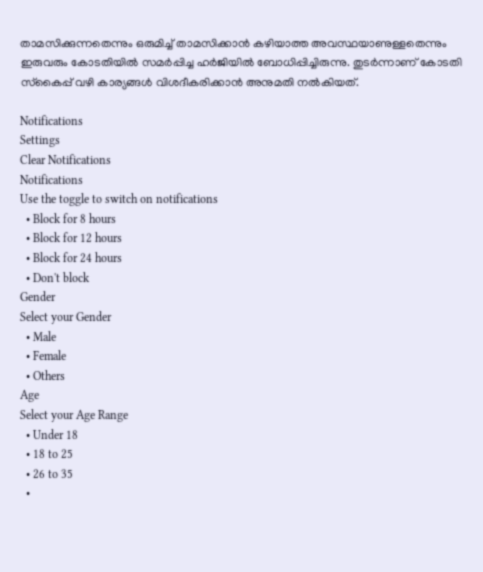താമസിക്കുന്നതെന്നും ഒരുമിച്ച് താമസിക്കാന്‍ കഴിയാത്ത അവസ്ഥയാണുള്ളതെന്നും ഇരുവരും കോടതിയില്‍ സമര്‍പ്പിച്ച ഹര്‍ജിയില്‍ ബോധിപ്പിച്ചിരുന്നു. തുടര്‍ന്നാണ് കോടതി സ്‌കൈപ്പ് വഴി കാര്യങ്ങള്‍ വിശദീകരിക്കാന്‍ അനുമതി നല്‍കിയത്.

Notifications
Settings
Clear Notifications
Notifications
Use the toggle to switch on notifications
  • Block for 8 hours
  • Block for 12 hours
  • Block for 24 hours
  • Don't block
Gender
Select your Gender
  • Male
  • Female
  • Others
Age
Select your Age Range
  • Under 18
  • 18 to 25
  • 26 to 35
  •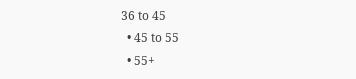36 to 45
  • 45 to 55
  • 55+